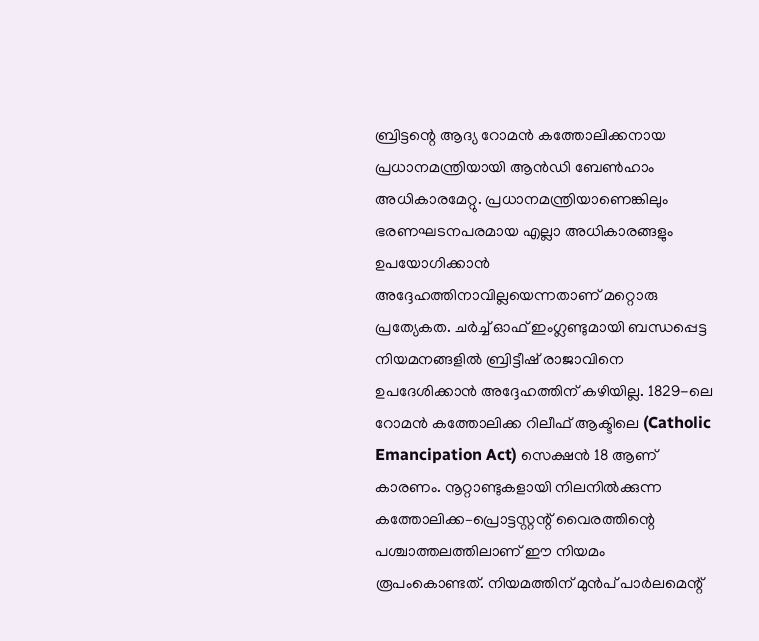ബ്രിട്ടന്റെ ആദ്യ റോമൻ കത്തോലിക്കനായ പ്രധാനമന്ത്രിയായി ആൻഡി ബേൺഹാം അധികാരമേറ്റു. പ്രധാനമന്ത്രിയാണെങ്കിലും ഭരണഘടനപരമായ എല്ലാ അധികാരങ്ങളും ഉപയോഗിക്കാൻ അദ്ദേഹത്തിനാവില്ലയെന്നതാണ് മറ്റൊരു പ്രത്യേകത. ചർച്ച് ഓഫ് ഇംഗ്ലണ്ടുമായി ബന്ധപ്പെട്ട നിയമനങ്ങളിൽ ബ്രിട്ടീഷ് രാജാവിനെ ഉപദേശിക്കാൻ അദ്ദേഹത്തിന് കഴിയില്ല. 1829-ലെ റോമൻ കത്തോലിക്ക റിലീഫ് ആക്ടിലെ (Catholic Emancipation Act) സെക്ഷൻ 18 ആണ് കാരണം. നൂറ്റാണ്ടുകളായി നിലനിൽക്കുന്ന കത്തോലിക്ക–പ്രൊട്ടസ്റ്റന്റ് വൈരത്തിന്റെ പശ്ചാത്തലത്തിലാണ് ഈ നിയമം രൂപംകൊണ്ടത്. നിയമത്തിന് മുൻപ് പാർലമെന്റ്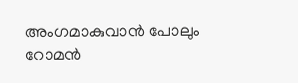അംഗമാകുവാൻ പോലും റോമൻ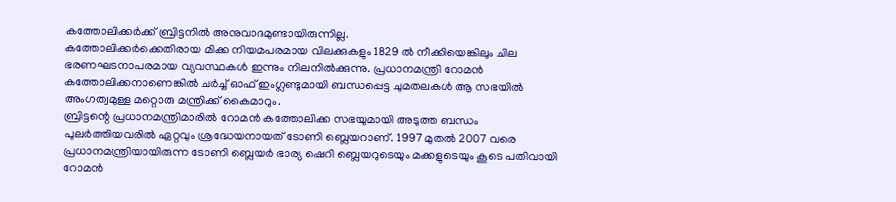കത്തോലിക്കർക്ക് ബ്രിട്ടനിൽ അനുവാദമുണ്ടായിരുന്നില്ല.
കത്തോലിക്കർക്കെതിരായ മിക്ക നിയമപരമായ വിലക്കുകളും 1829 ൽ നീക്കിയെങ്കിലും ചില ഭരണഘടനാപരമായ വ്യവസ്ഥകൾ ഇന്നും നിലനിൽക്കുന്നു. പ്രധാനമന്ത്രി റോമൻ കത്തോലിക്കനാണെങ്കിൽ ചർച്ച് ഓഫ് ഇംഗ്ലണ്ടുമായി ബന്ധപ്പെട്ട ചുമതലകൾ ആ സഭയിൽ അംഗത്വമുള്ള മറ്റൊരു മന്ത്രിക്ക് കൈമാറും.
ബ്രിട്ടന്റെ പ്രധാനമന്ത്രിമാരിൽ റോമൻ കത്തോലിക്ക സഭയുമായി അടുത്ത ബന്ധം പുലർത്തിയവരിൽ ഏറ്റവും ശ്രദ്ധേയനായത് ടോണി ബ്ലെയറാണ്. 1997 മുതൽ 2007 വരെ പ്രധാനമന്ത്രിയായിരുന്ന ടോണി ബ്ലെയർ ഭാര്യ ഷെറി ബ്ലെയറുടെയും മക്കളുടെയും കൂടെ പതിവായി റോമൻ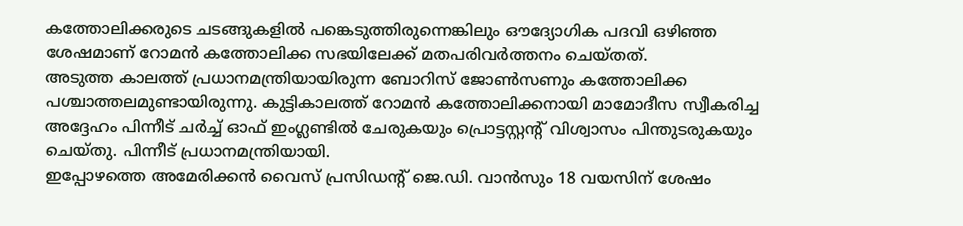കത്തോലിക്കരുടെ ചടങ്ങുകളിൽ പങ്കെടുത്തിരുന്നെങ്കിലും ഔദ്യോഗിക പദവി ഒഴിഞ്ഞ ശേഷമാണ് റോമൻ കത്തോലിക്ക സഭയിലേക്ക് മതപരിവർത്തനം ചെയ്തത്.
അടുത്ത കാലത്ത് പ്രധാനമന്ത്രിയായിരുന്ന ബോറിസ് ജോൺസണും കത്തോലിക്ക പശ്ചാത്തലമുണ്ടായിരുന്നു. കുട്ടികാലത്ത് റോമൻ കത്തോലിക്കനായി മാമോദീസ സ്വീകരിച്ച അദ്ദേഹം പിന്നീട് ചർച്ച് ഓഫ് ഇംഗ്ലണ്ടിൽ ചേരുകയും പ്രൊട്ടസ്റ്റന്റ് വിശ്വാസം പിന്തുടരുകയും ചെയ്തു. പിന്നീട് പ്രധാനമന്ത്രിയായി.
ഇപ്പോഴത്തെ അമേരിക്കൻ വൈസ് പ്രസിഡന്റ് ജെ.ഡി. വാൻസും 18 വയസിന് ശേഷം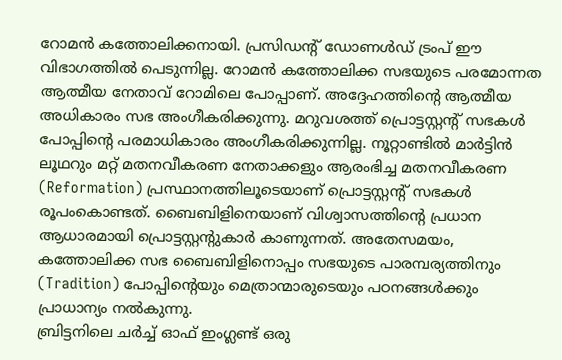റോമൻ കത്തോലിക്കനായി. പ്രസിഡന്റ് ഡോണൾഡ് ട്രംപ് ഈ വിഭാഗത്തിൽ പെടുന്നില്ല. റോമൻ കത്തോലിക്ക സഭയുടെ പരമോന്നത ആത്മീയ നേതാവ് റോമിലെ പോപ്പാണ്. അദ്ദേഹത്തിന്റെ ആത്മീയ അധികാരം സഭ അംഗീകരിക്കുന്നു. മറുവശത്ത് പ്രൊട്ടസ്റ്റന്റ് സഭകൾ പോപ്പിന്റെ പരമാധികാരം അംഗീകരിക്കുന്നില്ല. നൂറ്റാണ്ടിൽ മാർട്ടിൻ ലൂഥറും മറ്റ് മതനവീകരണ നേതാക്കളും ആരംഭിച്ച മതനവീകരണ (Reformation) പ്രസ്ഥാനത്തിലൂടെയാണ് പ്രൊട്ടസ്റ്റന്റ് സഭകൾ രൂപംകൊണ്ടത്. ബൈബിളിനെയാണ് വിശ്വാസത്തിന്റെ പ്രധാന ആധാരമായി പ്രൊട്ടസ്റ്റന്റുകാർ കാണുന്നത്. അതേസമയം, കത്തോലിക്ക സഭ ബൈബിളിനൊപ്പം സഭയുടെ പാരമ്പര്യത്തിനും (Tradition) പോപ്പിന്റെയും മെത്രാന്മാരുടെയും പഠനങ്ങൾക്കും പ്രാധാന്യം നൽകുന്നു.
ബ്രിട്ടനിലെ ചർച്ച് ഓഫ് ഇംഗ്ലണ്ട് ഒരു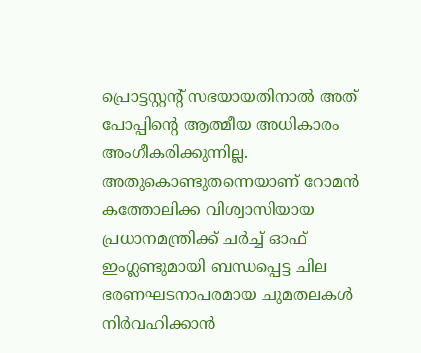പ്രൊട്ടസ്റ്റന്റ് സഭയായതിനാൽ അത് പോപ്പിന്റെ ആത്മീയ അധികാരം അംഗീകരിക്കുന്നില്ല. അതുകൊണ്ടുതന്നെയാണ് റോമൻ കത്തോലിക്ക വിശ്വാസിയായ പ്രധാനമന്ത്രിക്ക് ചർച്ച് ഓഫ് ഇംഗ്ലണ്ടുമായി ബന്ധപ്പെട്ട ചില ഭരണഘടനാപരമായ ചുമതലകൾ നിർവഹിക്കാൻ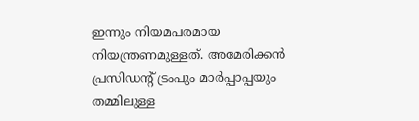ഇന്നും നിയമപരമായ നിയന്ത്രണമുള്ളത്. അമേരിക്കൻ പ്രസിഡന്റ് ട്രംപും മാർപ്പാപ്പയും തമ്മിലുള്ള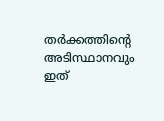തർക്കത്തിന്റെ അടിസ്ഥാനവും ഇത്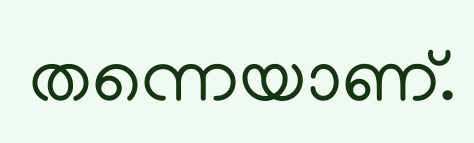തന്നെയാണ്.